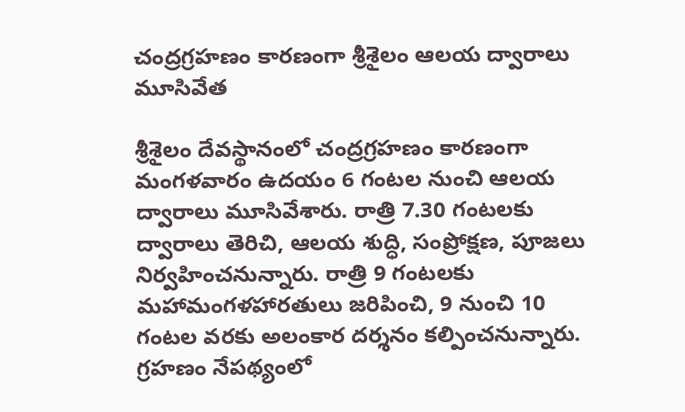చంద్రగ్రహణం కారణంగా శ్రీశైలం ఆలయ ద్వారాలు మూసివేత

శ్రీశైలం దేవస్థానంలో చంద్రగ్రహణం కారణంగా మంగళవారం ఉదయం 6 గంటల నుంచి ఆలయ ద్వారాలు మూసివేశారు. రాత్రి 7.30 గంటలకు ద్వారాలు తెరిచి, ఆలయ శుద్ధి, సంప్రోక్షణ, పూజలు నిర్వహించనున్నారు. రాత్రి 9 గంటలకు మహామంగళహారతులు జరిపించి, 9 నుంచి 10 గంటల వరకు అలంకార దర్శనం కల్పించనున్నారు. గ్రహణం నేపథ్యంలో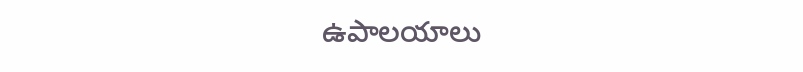ఉపాలయాలు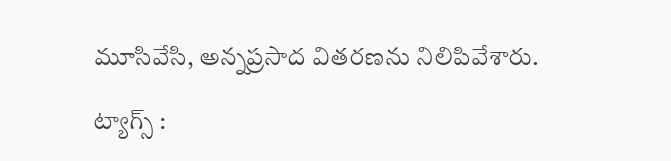మూసివేసి, అన్నప్రసాద వితరణను నిలిపివేశారు.

ట్యాగ్స్ :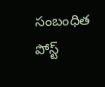సంబంధిత పోస్ట్